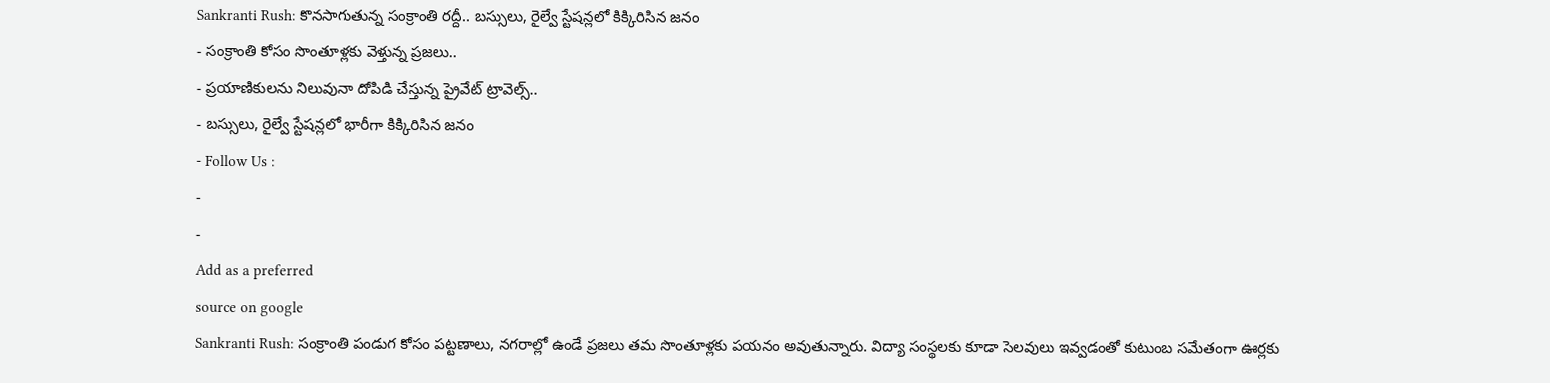Sankranti Rush: కొనసాగుతున్న సంక్రాంతి రద్దీ.. బస్సులు, రైల్వే స్టేషన్లలో కిక్కిరిసిన జనం
- సంక్రాంతి కోసం సొంతూళ్లకు వెళ్తున్న ప్రజలు..
- ప్రయాణికులను నిలువునా దోపిడి చేస్తున్న ప్రైవేట్ ట్రావెల్స్..
- బస్సులు, రైల్వే స్టేషన్లలో భారీగా కిక్కిరిసిన జనం
- Follow Us :
-
-
Add as a preferred
source on google
Sankranti Rush: సంక్రాంతి పండుగ కోసం పట్టణాలు, నగరాల్లో ఉండే ప్రజలు తమ సొంతూళ్లకు పయనం అవుతున్నారు. విద్యా సంస్థలకు కూడా సెలవులు ఇవ్వడంతో కుటుంబ సమేతంగా ఊర్లకు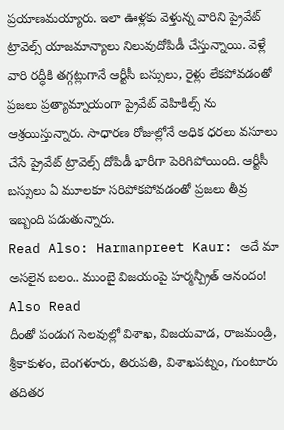ప్రయాణమయ్యారు. ఇలా ఊళ్లకు వెళ్తున్న వారిని ప్రైవేట్ ట్రావెల్స్ యాజమాన్యాలు నిలువుదోపిడీ చేస్తున్నాయి. వెళ్లే వారి రద్ధీకి తగ్గట్లుగానే ఆర్టీసీ బస్సులు, రైళ్లు లేకపోవడంతో ప్రజలు ప్రత్యామ్నాయంగా ప్రైవేట్ వెహికిల్స్ ను ఆశ్రయిస్తున్నారు. సాధారణ రోజుల్లోనే అధిక ధరలు వసూలు చేసే ప్రైవేట్ ట్రావెల్స్ దోపిడీ భారీగా పెరిగిపోయింది. ఆర్టీసీ బస్సులు ఏ మూలకూ సరిపోకపోవడంతో ప్రజలు తీవ్ర ఇబ్బంది పడుతున్నారు.
Read Also: Harmanpreet Kaur: అదే మా అసలైన బలం.. ముంబై విజయంపై హర్మన్ప్రీత్ ఆనందం!
Also Read
దీంతో పండుగ సెలవుల్లో విశాఖ, విజయవాడ, రాజమండ్రి, శ్రీకాకుళం, బెంగళూరు, తిరుపతి, విశాఖపట్నం, గుంటూరు తదితర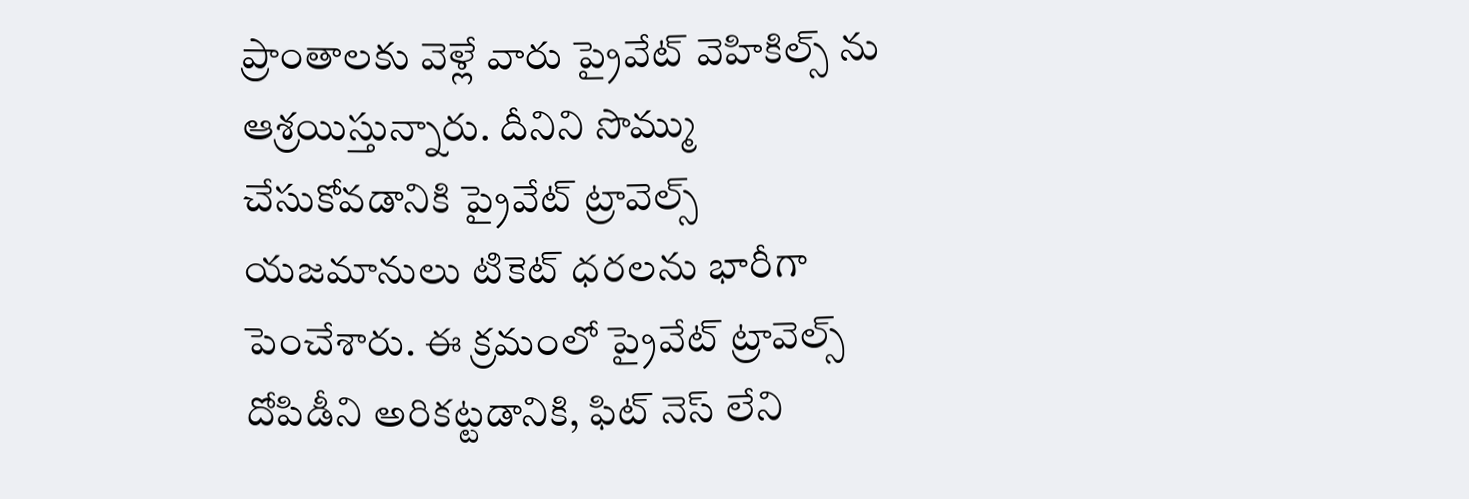ప్రాంతాలకు వెళ్లే వారు ప్రైవేట్ వెహికిల్స్ ను ఆశ్రయిస్తున్నారు. దీనిని సొమ్ము చేసుకోవడానికి ప్రైవేట్ ట్రావెల్స్ యజమానులు టికెట్ ధరలను భారీగా పెంచేశారు. ఈ క్రమంలో ప్రైవేట్ ట్రావెల్స్ దోపిడీని అరికట్టడానికి, ఫిట్ నెస్ లేని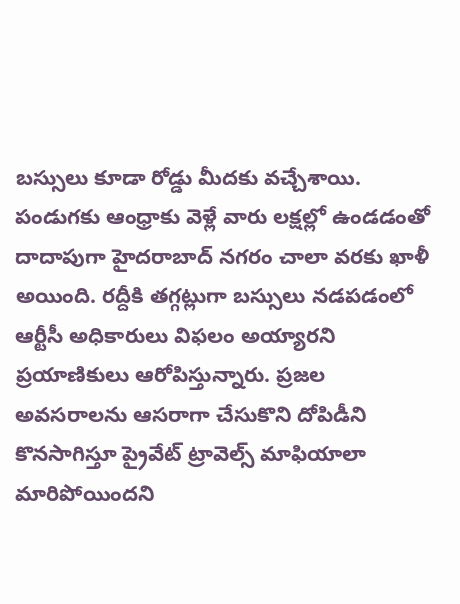బస్సులు కూడా రోడ్డు మీదకు వచ్చేశాయి. పండుగకు ఆంధ్రాకు వెళ్లే వారు లక్షల్లో ఉండడంతో దాదాపుగా హైదరాబాద్ నగరం చాలా వరకు ఖాళీ అయింది. రద్దీకి తగ్గట్లుగా బస్సులు నడపడంలో ఆర్టీసీ అధికారులు విఫలం అయ్యారని ప్రయాణికులు ఆరోపిస్తున్నారు. ప్రజల అవసరాలను ఆసరాగా చేసుకొని దోపిడీని కొనసాగిస్తూ ప్రైవేట్ ట్రావెల్స్ మాఫియాలా మారిపోయిందని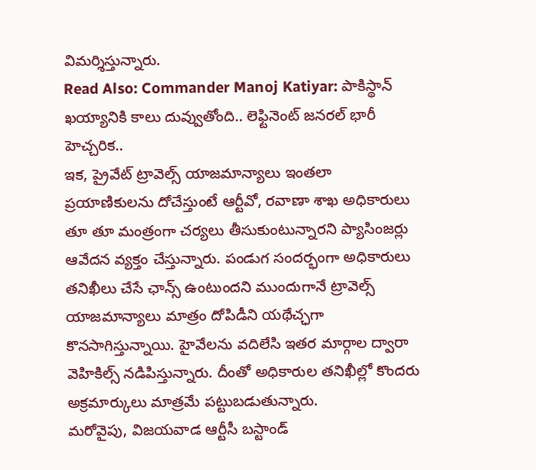విమర్శిస్తున్నారు.
Read Also: Commander Manoj Katiyar: పాకిస్థాన్ ఖయ్యానికి కాలు దువ్వుతోంది.. లెఫ్టినెంట్ జనరల్ భారీ హెచ్చరిక..
ఇక, ప్రైవేట్ ట్రావెల్స్ యాజమాన్యాలు ఇంతలా ప్రయాణికులను దోచేస్తుంటే ఆర్టీవో, రవాణా శాఖ అధికారులు తూ తూ మంత్రంగా చర్యలు తీసుకుంటున్నారని ప్యాసింజర్లు ఆవేదన వ్యక్తం చేస్తున్నారు. పండుగ సందర్భంగా అధికారులు తనిఖీలు చేసే ఛాన్స్ ఉంటుందని ముందుగానే ట్రావెల్స్ యాజమాన్యాలు మాత్రం దోపిడీని యథేచ్ఛగా కొనసాగిస్తున్నాయి. హైవేలను వదిలేసి ఇతర మార్గాల ద్వారా వెహికిల్స్ నడిపిస్తున్నారు. దీంతో అధికారుల తనిఖీల్లో కొందరు అక్రమార్కులు మాత్రమే పట్టుబడుతున్నారు.
మరోవైపు, విజయవాడ ఆర్టీసీ బస్టాండ్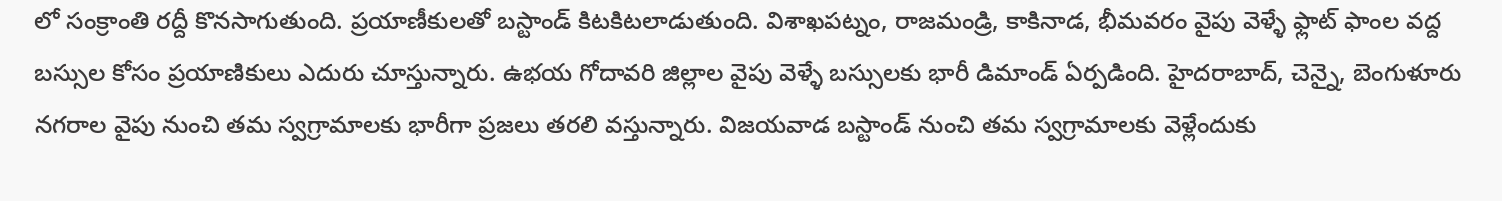లో సంక్రాంతి రద్దీ కొనసాగుతుంది. ప్రయాణీకులతో బస్టాండ్ కిటకిటలాడుతుంది. విశాఖపట్నం, రాజమండ్రి, కాకినాడ, భీమవరం వైపు వెళ్ళే ఫ్లాట్ ఫాంల వద్ద బస్సుల కోసం ప్రయాణికులు ఎదురు చూస్తున్నారు. ఉభయ గోదావరి జిల్లాల వైపు వెళ్ళే బస్సులకు భారీ డిమాండ్ ఏర్పడింది. హైదరాబాద్, చెన్నై, బెంగుళూరు నగరాల వైపు నుంచి తమ స్వగ్రామాలకు భారీగా ప్రజలు తరలి వస్తున్నారు. విజయవాడ బస్టాండ్ నుంచి తమ స్వగ్రామాలకు వెళ్లేందుకు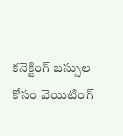కనెక్టింగ్ బస్సుల కోసం వెయిటింగ్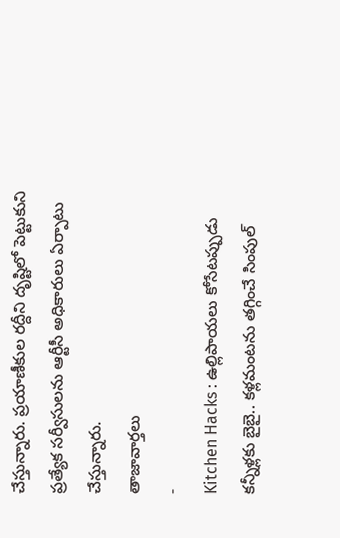చేస్తున్నారు. ప్రయాణీకుల రద్దీని దృష్టిలో పెట్టుకుని ప్రత్యేక సర్వీసులను ఆర్టీసీ అధికారులు ఏర్పాటు చేస్తున్నారు.
తాజావార్తలు
-
Kitchen Hacks : ఉల్లిపాయలు కోసేటప్పుడు కన్నీళ్లకు బైబై.. కళ్లమంటను తగ్గించే సింపుల్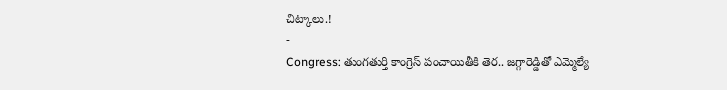చిట్కాలు.!
-
Congress: తుంగతుర్తి కాంగ్రెస్ పంచాయితీకి తెర.. జగ్గారెడ్డితో ఎమ్మెల్యే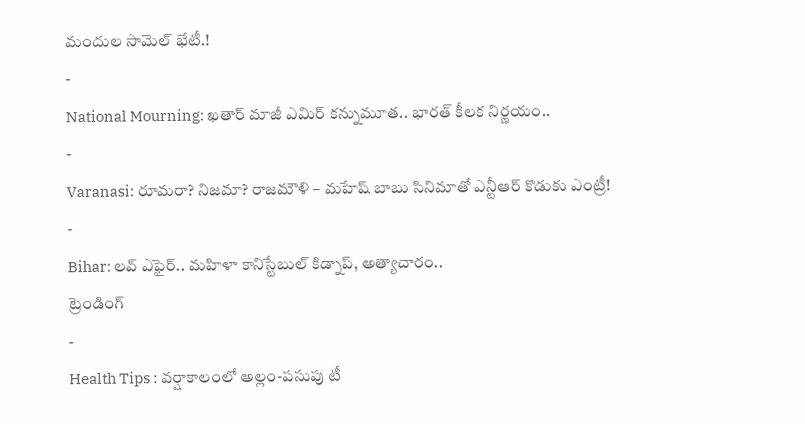మందుల సామెల్ భేటీ.!
-
National Mourning: ఖతార్ మాజీ ఎమిర్ కన్నుమూత.. భారత్ కీలక నిర్ణయం..
-
Varanasi: రూమరా? నిజమా? రాజమౌళి – మహేష్ బాబు సినిమాతో ఎన్టీఆర్ కొడుకు ఎంట్రీ!
-
Bihar: లవ్ ఎఫైర్.. మహిళా కానిస్టేబుల్ కిడ్నాప్, అత్యాచారం..
ట్రెండింగ్
-
Health Tips : వర్షాకాలంలో అల్లం-పసుపు టీ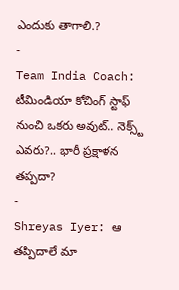ఎందుకు తాగాలి.?
-
Team India Coach: టీమిండియా కోచింగ్ స్టాఫ్ నుంచి ఒకరు అవుట్.. నెక్స్ట్ ఎవరు?.. భారీ ప్రక్షాళన తప్పదా?
-
Shreyas Iyer: ఆ తప్పిదాలే మా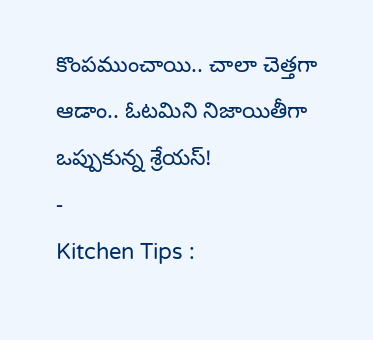కొంపముంచాయి.. చాలా చెత్తగా ఆడాం.. ఓటమిని నిజాయితీగా ఒప్పుకున్న శ్రేయస్!
-
Kitchen Tips :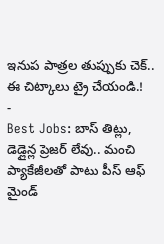ఇనుప పాత్రల తుప్పుకు చెక్.. ఈ చిట్కాలు ట్రై చేయండి.!
-
Best Jobs: బాస్ తిట్లు, డెడ్లైన్ల ప్రెజర్ లేవు.. మంచి ప్యాకేజీలతో పాటు పీస్ ఆఫ్ మైండ్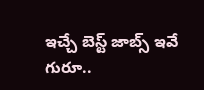ఇచ్చే బెస్ట్ జాబ్స్ ఇవే గురూ..